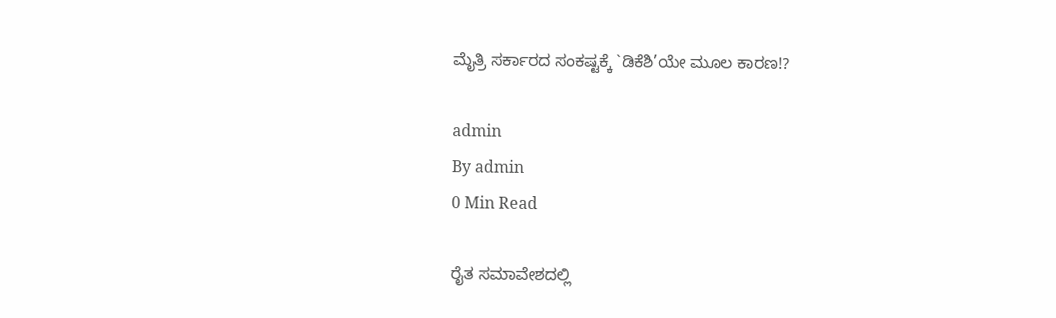ಮೈತ್ರಿ ಸರ್ಕಾರದ ಸಂಕಷ್ಟಕ್ಕೆ `ಡಿಕೆಶಿ’ಯೇ ಮೂಲ ಕಾರಣ!?

admin
By admin
0 Min Read

ರೈತ ಸಮಾವೇಶದಲ್ಲಿ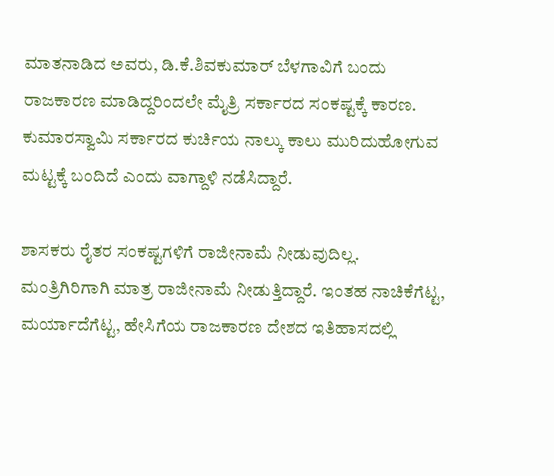ಮಾತನಾಡಿದ ಅವರು, ಡಿ.ಕೆ.ಶಿವಕುಮಾರ್ ಬೆಳಗಾವಿಗೆ ಬಂದು ರಾಜಕಾರಣ ಮಾಡಿದ್ದರಿಂದಲೇ ಮೈತ್ರಿ ಸರ್ಕಾರದ ಸಂಕಷ್ಟಕ್ಕೆ ಕಾರಣ. ಕುಮಾರಸ್ವಾಮಿ ಸರ್ಕಾರದ ಕುರ್ಚಿಯ ನಾಲ್ಕು ಕಾಲು ಮುರಿದುಹೋಗುವ ಮಟ್ಟಕ್ಕೆ ಬಂದಿದೆ ಎಂದು ವಾಗ್ದಾಳಿ ನಡೆಸಿದ್ದಾರೆ.

ಶಾಸಕರು ರೈತರ ಸಂಕಷ್ಟಗಳಿಗೆ ರಾಜೀನಾಮೆ ನೀಡುವುದಿಲ್ಲ. ಮಂತ್ರಿಗಿರಿಗಾಗಿ ಮಾತ್ರ ರಾಜೀನಾಮೆ ನೀಡುತ್ತಿದ್ದಾರೆ. ಇಂತಹ ನಾಚಿಕೆಗೆಟ್ಟ, ಮರ್ಯಾದೆಗೆಟ್ಟ, ಹೇಸಿಗೆಯ ರಾಜಕಾರಣ ದೇಶದ ಇತಿಹಾಸದಲ್ಲಿ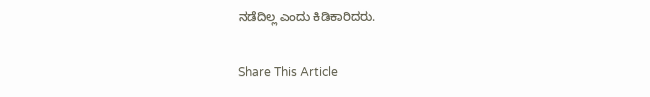ನಡೆದಿಲ್ಲ ಎಂದು ಕಿಡಿಕಾರಿದರು.

Share This Article